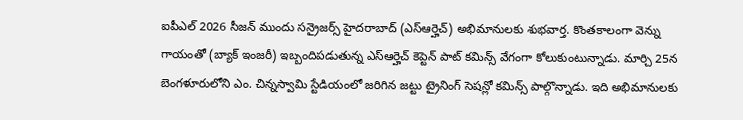ఐపీఎల్ 2026 సీజన్ ముందు సన్రైజర్స్ హైదరాబాద్ (ఎస్ఆర్హెచ్) అభిమానులకు శుభవార్త. కొంతకాలంగా వెన్ను గాయంతో (బ్యాక్ ఇంజరీ) ఇబ్బందిపడుతున్న ఎస్ఆర్హెచ్ కెప్టెన్ పాట్ కమిన్స్ వేగంగా కోలుకుంటున్నాడు. మార్చి 25న బెంగళూరులోని ఎం. చిన్నస్వామి స్టేడియంలో జరిగిన జట్టు ట్రైనింగ్ సెషన్లో కమిన్స్ పాల్గొన్నాడు. ఇది అభిమానులకు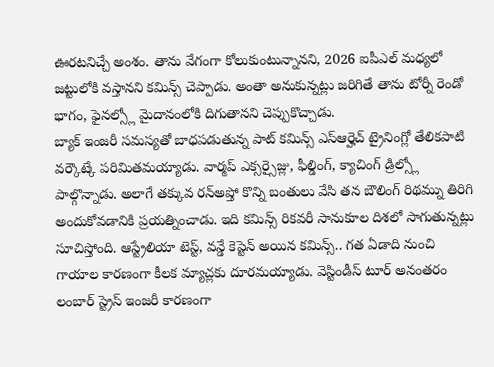ఊరటనిచ్చే అంశం. తాను వేగంగా కోలుకుంటున్నానని, 2026 ఐపీఎల్ మధ్యలో జట్టులోకి వస్తానని కమిన్స్ చెప్పాడు. అంతా అనుకున్నట్లు జరిగితే తాను టోర్నీ రెండో భాగం, ఫైనల్స్లో మైదానంలోకి దిగుతానని చెప్పుకొచ్చాడు.
బ్యాక్ ఇంజరీ సమస్యతో బాధపడుతున్న పాట్ కమిన్స్ ఎస్ఆర్హెచ్ ట్రైనింగ్లో తేలికపాటి వర్కౌట్కే పరిమితమయ్యాడు. వార్మప్ ఎక్సర్సైజ్లు, ఫీల్డింగ్, క్యాచింగ్ డ్రిల్స్లో పాల్గొన్నాడు. అలాగే తక్కువ రన్అప్తో కొన్ని బంతులు వేసి తన బౌలింగ్ రిథమ్ను తిరిగి అందుకోవడానికి ప్రయత్నించాడు. ఇది కమిన్స్ రికవరీ సానుకూల దిశలో సాగుతున్నట్లు సూచిస్తోంది. ఆస్ట్రేలియా టెస్ట్, వన్డే కెప్టెన్ అయిన కమిన్స్.. గత ఏడాది నుంచి గాయాల కారణంగా కీలక మ్యాచ్లకు దూరమయ్యాడు. వెస్టిండీస్ టూర్ అనంతరం లంబార్ స్ట్రెస్ ఇంజరీ కారణంగా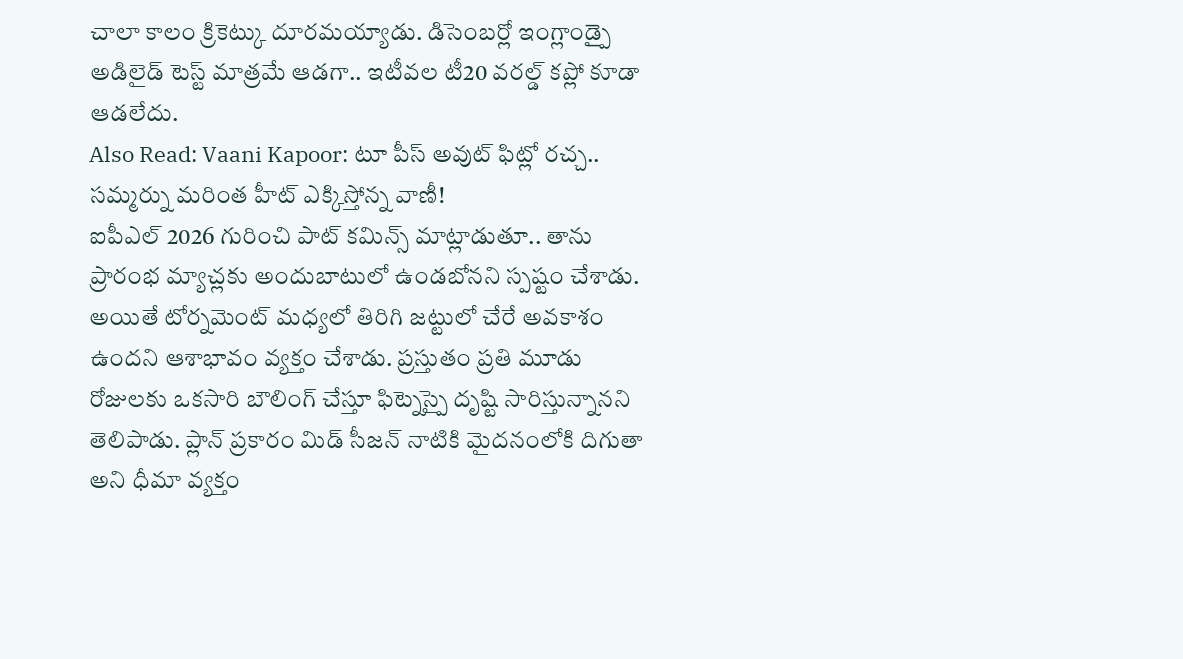చాలా కాలం క్రికెట్కు దూరమయ్యాడు. డిసెంబర్లో ఇంగ్లాండ్పై అడిలైడ్ టెస్ట్ మాత్రమే ఆడగా.. ఇటీవల టీ20 వరల్డ్ కప్లో కూడా ఆడలేదు.
Also Read: Vaani Kapoor: టూ పీస్ అవుట్ ఫిట్లో రచ్చ.. సమ్మర్ను మరింత హీట్ ఎక్కిస్తోన్న వాణీ!
ఐపీఎల్ 2026 గురించి పాట్ కమిన్స్ మాట్లాడుతూ.. తాను ప్రారంభ మ్యాచ్లకు అందుబాటులో ఉండబోనని స్పష్టం చేశాడు. అయితే టోర్నమెంట్ మధ్యలో తిరిగి జట్టులో చేరే అవకాశం ఉందని ఆశాభావం వ్యక్తం చేశాడు. ప్రస్తుతం ప్రతి మూడు రోజులకు ఒకసారి బౌలింగ్ చేస్తూ ఫిట్నెస్పై దృష్టి సారిస్తున్నానని తెలిపాడు. ప్లాన్ ప్రకారం మిడ్ సీజన్ నాటికి మైదనంలోకి దిగుతా అని ధీమా వ్యక్తం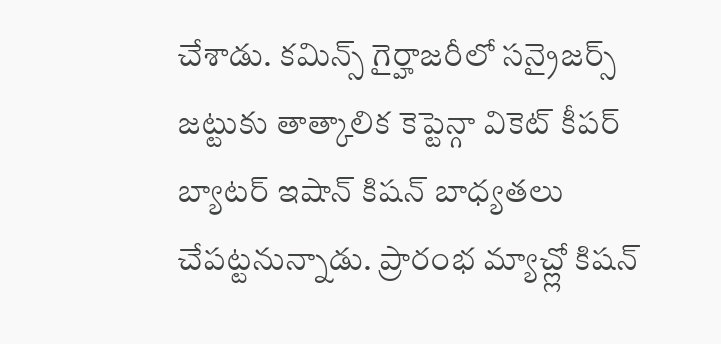చేశాడు. కమిన్స్ గైర్హాజరీలో సన్రైజర్స్ జట్టుకు తాత్కాలిక కెప్టెన్గా వికెట్ కీపర్ బ్యాటర్ ఇషాన్ కిషన్ బాధ్యతలు చేపట్టనున్నాడు. ప్రారంభ మ్యాచ్ల్లో కిషన్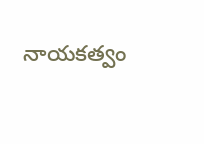నాయకత్వం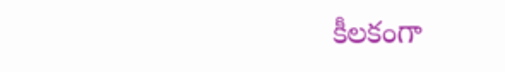కీలకంగా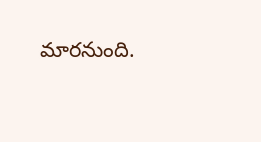మారనుంది.